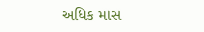અધિક માસ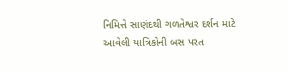નિમિત્તે સાણંદથી ગળતેશ્વર દર્શન માટે આવેલી યાત્રિકોની બસ પરત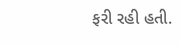ફરી રહી હતી.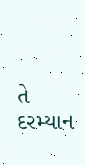તે દરમ્યાન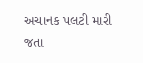અચાનક પલટી મારી જતા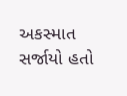અકસ્માત સર્જાયો હતો